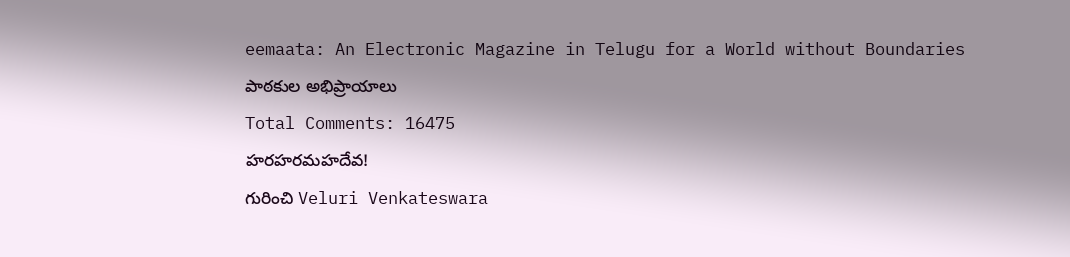eemaata: An Electronic Magazine in Telugu for a World without Boundaries
పాఠకుల అభిప్రాయాలు
Total Comments: 16475
హరహరమహదేవ!
గురించి Veluri Venkateswara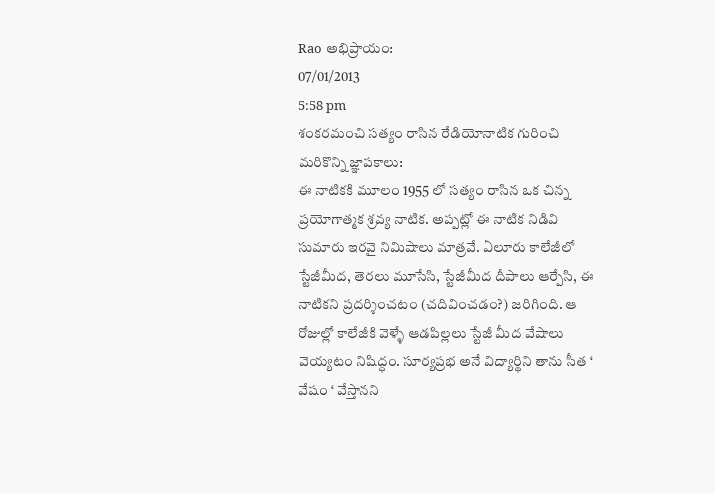Rao అభిప్రాయం:
07/01/2013
5:58 pm
శంకరమంచి సత్యం రాసిన రేడియోనాటిక గురించి మరికొన్ని జ్ఞాపకాలు:
ఈ నాటికకి మూలం 1955 లో సత్యం రాసిన ఒక చిన్న ప్రయోగాత్మక శ్రవ్య నాటిక. అప్పట్లో ఈ నాటిక నిడివి సుమారు ఇరవై నిమిషాలు మాత్రవే. ఏలూరు కాలేజీలో స్టేజీమీద, తెరలు మూసేసి, స్టేజీమీద దీపాలు ఆర్పేసి, ఈ నాటికని ప్రదర్శించటం (చదివించడం?) జరిగింది. ఆ రోజుల్లో కాలేజీకి వెళ్ళే ఆడపిల్లలు స్టేజీ మీద వేషాలు వెయ్యటం నిషిద్ధం. సూర్యప్రభ అనే విద్యార్థిని తాను సీత ‘ వేషం ‘ వేస్తానని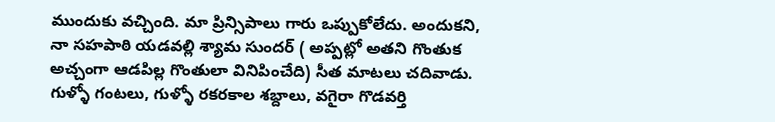ముందుకు వచ్చింది. మా ప్రిన్సిపాలు గారు ఒప్పుకోలేదు. అందుకని, నా సహపాఠి యడవల్లి శ్యామ సుందర్ ( అప్పట్లో అతని గొంతుక అచ్చంగా ఆడపిల్ల గొంతులా వినిపించేది) సీత మాటలు చదివాడు. గుళ్ళో గంటలు, గుళ్ళో రకరకాల శబ్దాలు, వగైరా గొడవర్తి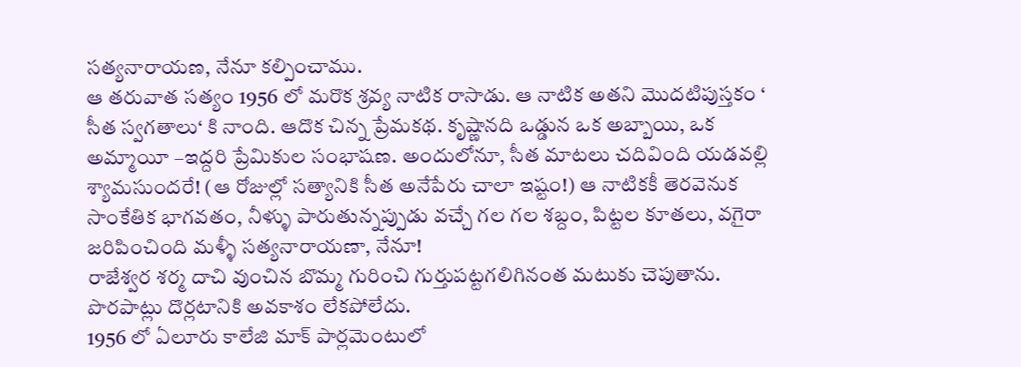సత్యనారాయణ, నేనూ కల్పించాము.
ఆ తరువాత సత్యం 1956 లో మరొక శ్రవ్య నాటిక రాసాడు. ఆ నాటిక అతని మొదటిపుస్తకం ‘ సీత స్వగతాలు‘ కి నాంది. ఆదొక చిన్న ప్రేమకథ. కృష్ణానది ఒడ్డున ఒక అబ్బాయి, ఒక అమ్మాయీ –ఇద్దరి ప్రేమికుల సంభాషణ. అందులోనూ, సీత మాటలు చదివింది యడవల్లి శ్యామసుందరే! (ఆ రోజుల్లో సత్యానికి సీత అనేపేరు చాలా ఇష్టం!) ఆ నాటికకీ తెరవెనుక సాంకేతిక భాగవతం, నీళ్ళు పారుతున్నప్పుడు వచ్చే గల గల శబ్దం, పిట్టల కూతలు, వగైరా జరిపించింది మళ్ళీ సత్యనారాయణా, నేనూ!
రాజేశ్వర శర్మ దాచి వుంచిన బొమ్మ గురించి గుర్తుపట్టగలిగినంత మటుకు చెపుతాను. పొరపాట్లు దొర్లటానికి అవకాశం లేకపోలేదు.
1956 లో ఏలూరు కాలేజి మాక్ పార్లమెంటులో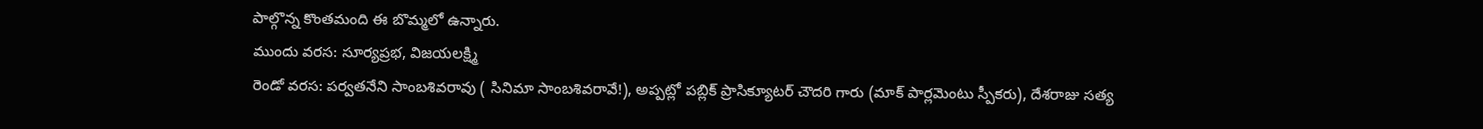పాల్గొన్న కొంతమంది ఈ బొమ్మలో ఉన్నారు.
ముందు వరస: సూర్యప్రభ, విజయలక్ష్మి
రెండో వరస: పర్వతనేని సాంబశివరావు ( సినిమా సాంబశివరావే!), అప్పట్లో పబ్లిక్ ప్రాసిక్యూటర్ చౌదరి గారు (మాక్ పార్లమెంటు స్పీకరు), దేశరాజు సత్య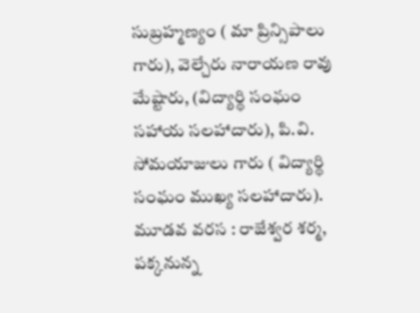సుబ్రహ్మణ్యం ( మా ప్రిన్సిపాలు గారు), వెల్చేరు నారాయణ రావు మేష్టారు, (విద్యార్థి సంఘం సహాయ సలహాదారు), పి.వి. సోమయాజులు గారు ( విద్యార్థి సంఘం ముఖ్య సలహాదారు).
మూడవ వరస : రాజేశ్వర శర్మ, పక్కనున్న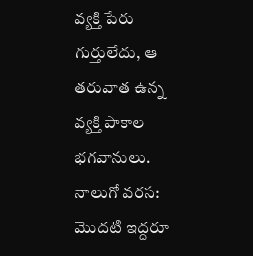వ్యక్తి పేరు గుర్తులేదు, ఆ తరువాత ఉన్న వ్యక్తి పాకాల భగవానులు.
నాలుగో వరస: మొదటి ఇద్దరూ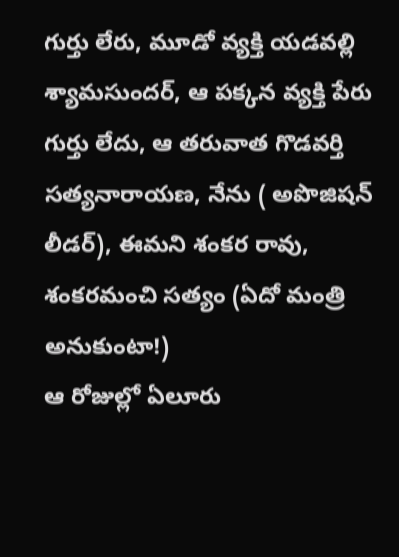గుర్తు లేరు, మూడో వ్యక్తి యడవల్లి శ్యామసుందర్, ఆ పక్కన వ్యక్తి పేరు గుర్తు లేదు, ఆ తరువాత గొడవర్తి సత్యనారాయణ, నేను ( అపొజిషన్ లీడర్), ఈమని శంకర రావు, శంకరమంచి సత్యం (ఏదో మంత్రి అనుకుంటా!)
ఆ రోజుల్లో ఏలూరు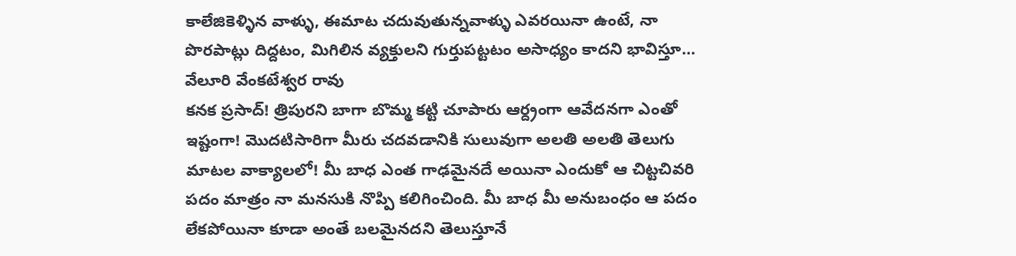కాలేజికెళ్ళిన వాళ్ళు, ఈమాట చదువుతున్నవాళ్ళు ఎవరయినా ఉంటే, నా పొరపాట్లు దిద్దటం, మిగిలిన వ్యక్తులని గుర్తుపట్టటం అసాధ్యం కాదని భావిస్తూ…
వేలూరి వేంకటేశ్వర రావు
కనక ప్రసాద్! త్రిపురని బాగా బొమ్మ కట్టి చూపారు ఆర్ద్రంగా ఆవేదనగా ఎంతో ఇష్టంగా! మొదటిసారిగా మీరు చదవడానికి సులువుగా అలతి అలతి తెలుగు మాటల వాక్యాలలో! మీ బాధ ఎంత గాఢమైనదే అయినా ఎందుకో ఆ చిట్టచివరి పదం మాత్రం నా మనసుకి నొప్పి కలిగించింది. మీ బాధ మీ అనుబంధం ఆ పదం లేకపోయినా కూడా అంతే బలమైనదని తెలుస్తూనే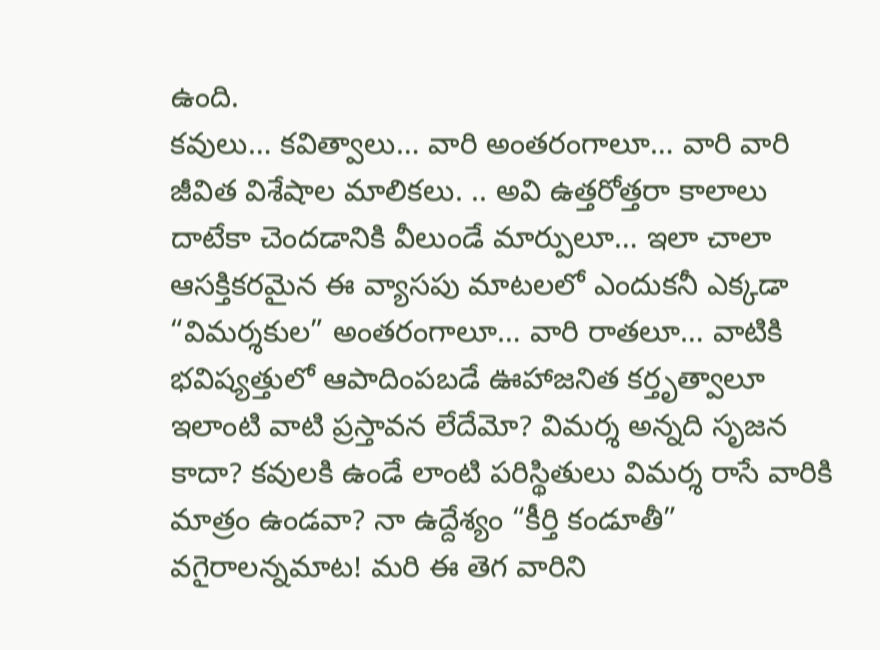ఉంది.
కవులు… కవిత్వాలు… వారి అంతరంగాలూ… వారి వారి జీవిత విశేషాల మాలికలు. .. అవి ఉత్తరోత్తరా కాలాలు దాటేకా చెందడానికి వీలుండే మార్పులూ… ఇలా చాలా ఆసక్తికరమైన ఈ వ్యాసపు మాటలలో ఎందుకనీ ఎక్కడా “విమర్శకుల” అంతరంగాలూ… వారి రాతలూ… వాటికి భవిష్యత్తులో ఆపాదింపబడే ఊహాజనిత కర్తృత్వాలూ ఇలాంటి వాటి ప్రస్తావన లేదేమో? విమర్శ అన్నది సృజన కాదా? కవులకి ఉండే లాంటి పరిస్థితులు విమర్శ రాసే వారికి మాత్రం ఉండవా? నా ఉద్దేశ్యం “కీర్తి కండూతీ” వగైరాలన్నమాట! మరి ఈ తెగ వారిని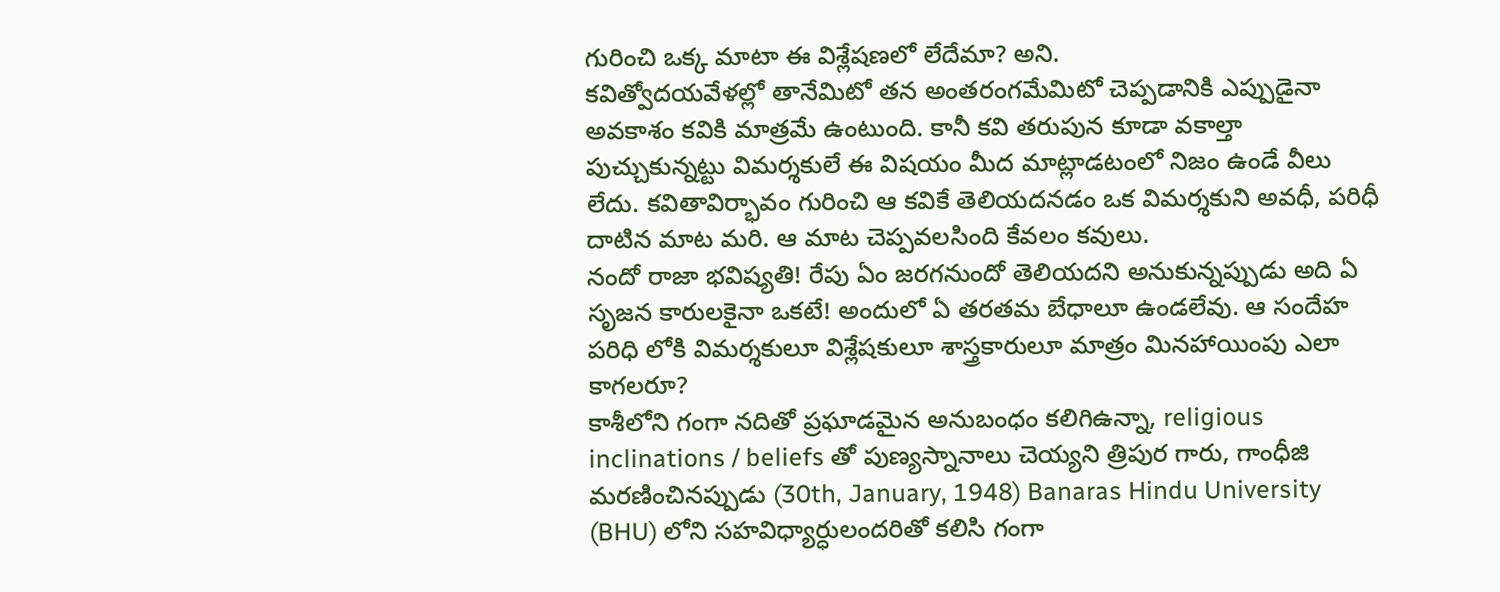గురించి ఒక్క మాటా ఈ విశ్లేషణలో లేదేమా? అని.
కవిత్వోదయవేళల్లో తానేమిటో తన అంతరంగమేమిటో చెప్పడానికి ఎప్పుడైనా అవకాశం కవికి మాత్రమే ఉంటుంది. కానీ కవి తరుపున కూడా వకాల్తా పుచ్చుకున్నట్టు విమర్శకులే ఈ విషయం మీద మాట్లాడటంలో నిజం ఉండే వీలు లేదు. కవితావిర్భావం గురించి ఆ కవికే తెలియదనడం ఒక విమర్శకుని అవధీ, పరిధీ దాటిన మాట మరి. ఆ మాట చెప్పవలసింది కేవలం కవులు.
నందో రాజా భవిష్యతి! రేపు ఏం జరగనుందో తెలియదని అనుకున్నప్పుడు అది ఏ సృజన కారులకైనా ఒకటే! అందులో ఏ తరతమ బేధాలూ ఉండలేవు. ఆ సందేహ పరిధి లోకి విమర్శకులూ విశ్లేషకులూ శాస్త్రకారులూ మాత్రం మినహాయింపు ఎలా కాగలరూ?
కాశీలోని గంగా నదితో ప్రఘాడమైన అనుబంధం కలిగిఉన్నా, religious inclinations / beliefs తో పుణ్యస్నానాలు చెయ్యని త్రిపుర గారు, గాంధీజి మరణించినప్పుడు (30th, January, 1948) Banaras Hindu University (BHU) లోని సహవిధ్యార్ధులందరితో కలిసి గంగా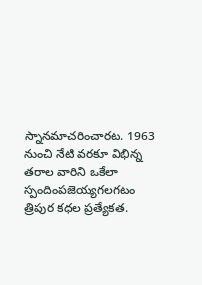స్నానమాచరించారట. 1963 నుంచి నేటి వరకూ విభిన్న తరాల వారిని ఒకేలా స్పందింపజెయ్యగలగటం త్రిపుర కధల ప్రత్యేకత.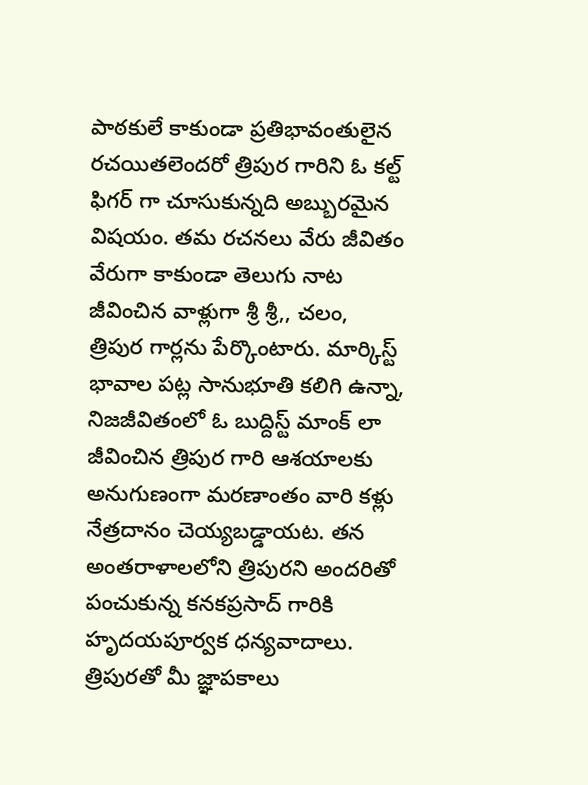పాఠకులే కాకుండా ప్రతిభావంతులైన రచయితలెందరో త్రిపుర గారిని ఓ కల్ట్ ఫిగర్ గా చూసుకున్నది అబ్బురమైన విషయం. తమ రచనలు వేరు జీవితం వేరుగా కాకుండా తెలుగు నాట జీవించిన వాళ్లుగా శ్రీ శ్రీ,, చలం, త్రిపుర గార్లను పేర్కొంటారు. మార్కిస్ట్ భావాల పట్ల సానుభూతి కలిగి ఉన్నా, నిజజీవితంలో ఓ బుద్దిస్ట్ మాంక్ లా జీవించిన త్రిపుర గారి ఆశయాలకు అనుగుణంగా మరణాంతం వారి కళ్లు నేత్రదానం చెయ్యబడ్డాయట. తన అంతరాళాలలోని త్రిపురని అందరితో పంచుకున్న కనకప్రసాద్ గారికి హృదయపూర్వక ధన్యవాదాలు.
త్రిపురతో మీ జ్ఞాపకాలు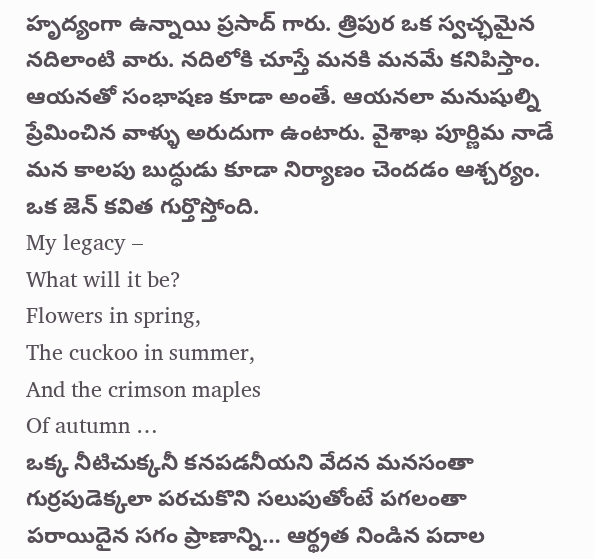హృద్యంగా ఉన్నాయి ప్రసాద్ గారు. త్రిపుర ఒక స్వచ్ఛమైన నదిలాంటి వారు. నదిలోకి చూస్తే మనకి మనమే కనిపిస్తాం. ఆయనతో సంభాషణ కూడా అంతే. ఆయనలా మనుషుల్ని ప్రేమించిన వాళ్ళు అరుదుగా ఉంటారు. వైశాఖ పూర్ణిమ నాడే మన కాలపు బుద్ధుడు కూడా నిర్యాణం చెందడం ఆశ్చర్యం. ఒక జెన్ కవిత గుర్తొస్తోంది.
My legacy –
What will it be?
Flowers in spring,
The cuckoo in summer,
And the crimson maples
Of autumn …
ఒక్క నీటిచుక్కనీ కనపడనీయని వేదన మనసంతా గుర్రపుడెక్కలా పరచుకొని సలుపుతోంటే పగలంతా పరాయిదైన సగం ప్రాణాన్ని… ఆర్థ్రత నిండిన పదాల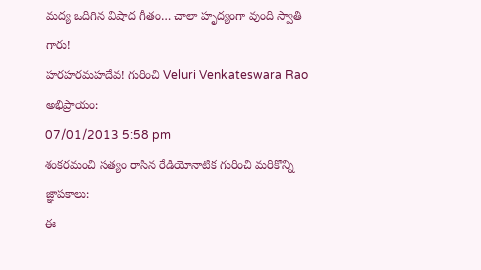మద్య ఒదిగిన విషాద గీతం… చాలా హృద్యంగా వుంది స్వాతి గారు!
హరహరమహదేవ! గురించి Veluri Venkateswara Rao అభిప్రాయం:
07/01/2013 5:58 pm
శంకరమంచి సత్యం రాసిన రేడియోనాటిక గురించి మరికొన్ని జ్ఞాపకాలు:
ఈ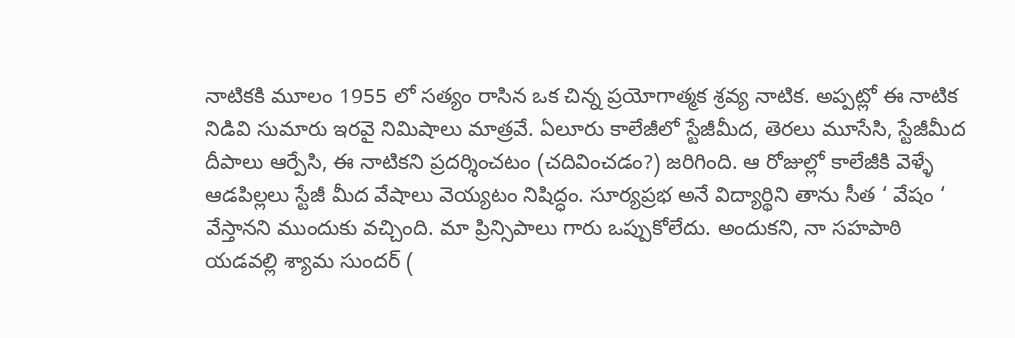నాటికకి మూలం 1955 లో సత్యం రాసిన ఒక చిన్న ప్రయోగాత్మక శ్రవ్య నాటిక. అప్పట్లో ఈ నాటిక నిడివి సుమారు ఇరవై నిమిషాలు మాత్రవే. ఏలూరు కాలేజీలో స్టేజీమీద, తెరలు మూసేసి, స్టేజీమీద దీపాలు ఆర్పేసి, ఈ నాటికని ప్రదర్శించటం (చదివించడం?) జరిగింది. ఆ రోజుల్లో కాలేజీకి వెళ్ళే ఆడపిల్లలు స్టేజీ మీద వేషాలు వెయ్యటం నిషిద్ధం. సూర్యప్రభ అనే విద్యార్థిని తాను సీత ‘ వేషం ‘ వేస్తానని ముందుకు వచ్చింది. మా ప్రిన్సిపాలు గారు ఒప్పుకోలేదు. అందుకని, నా సహపాఠి యడవల్లి శ్యామ సుందర్ (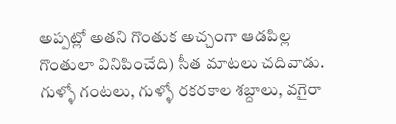అప్పట్లో అతని గొంతుక అచ్చంగా ఆడపిల్ల గొంతులా వినిపించేది) సీత మాటలు చదివాడు. గుళ్ళో గంటలు, గుళ్ళో రకరకాల శబ్దాలు, వగైరా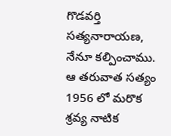గొడవర్తి సత్యనారాయణ, నేనూ కల్పించాము.
ఆ తరువాత సత్యం 1956 లో మరొక శ్రవ్య నాటిక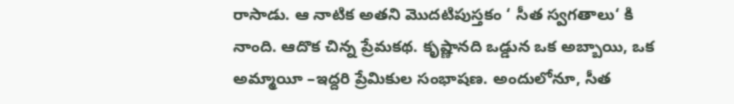రాసాడు. ఆ నాటిక అతని మొదటిపుస్తకం ‘ సీత స్వగతాలు‘ కి నాంది. ఆదొక చిన్న ప్రేమకథ. కృష్ణానది ఒడ్డున ఒక అబ్బాయి, ఒక అమ్మాయీ –ఇద్దరి ప్రేమికుల సంభాషణ. అందులోనూ, సీత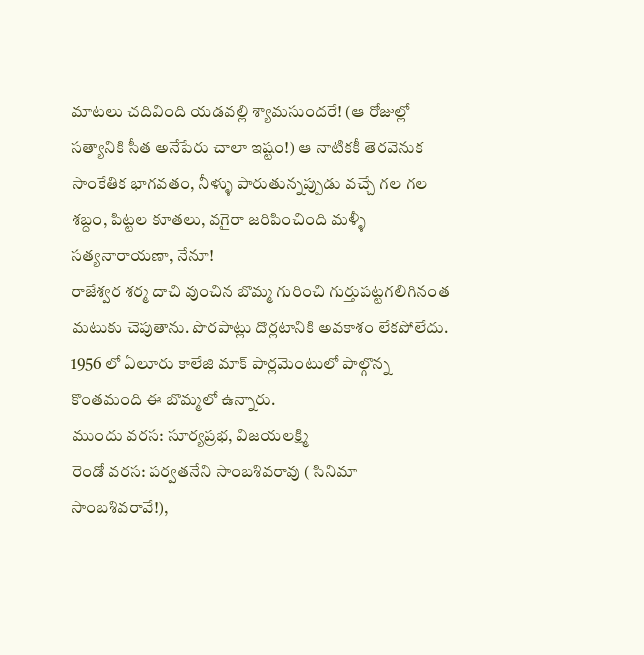మాటలు చదివింది యడవల్లి శ్యామసుందరే! (ఆ రోజుల్లో సత్యానికి సీత అనేపేరు చాలా ఇష్టం!) ఆ నాటికకీ తెరవెనుక సాంకేతిక భాగవతం, నీళ్ళు పారుతున్నప్పుడు వచ్చే గల గల శబ్దం, పిట్టల కూతలు, వగైరా జరిపించింది మళ్ళీ సత్యనారాయణా, నేనూ!
రాజేశ్వర శర్మ దాచి వుంచిన బొమ్మ గురించి గుర్తుపట్టగలిగినంత మటుకు చెపుతాను. పొరపాట్లు దొర్లటానికి అవకాశం లేకపోలేదు.
1956 లో ఏలూరు కాలేజి మాక్ పార్లమెంటులో పాల్గొన్న కొంతమంది ఈ బొమ్మలో ఉన్నారు.
ముందు వరస: సూర్యప్రభ, విజయలక్ష్మి
రెండో వరస: పర్వతనేని సాంబశివరావు ( సినిమా సాంబశివరావే!),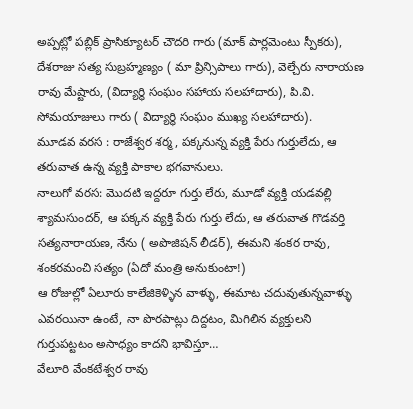అప్పట్లో పబ్లిక్ ప్రాసిక్యూటర్ చౌదరి గారు (మాక్ పార్లమెంటు స్పీకరు), దేశరాజు సత్య సుబ్రహ్మణ్యం ( మా ప్రిన్సిపాలు గారు), వెల్చేరు నారాయణ రావు మేష్టారు, (విద్యార్థి సంఘం సహాయ సలహాదారు), పి.వి. సోమయాజులు గారు ( విద్యార్థి సంఘం ముఖ్య సలహాదారు).
మూడవ వరస : రాజేశ్వర శర్మ, పక్కనున్న వ్యక్తి పేరు గుర్తులేదు, ఆ తరువాత ఉన్న వ్యక్తి పాకాల భగవానులు.
నాలుగో వరస: మొదటి ఇద్దరూ గుర్తు లేరు, మూడో వ్యక్తి యడవల్లి శ్యామసుందర్, ఆ పక్కన వ్యక్తి పేరు గుర్తు లేదు, ఆ తరువాత గొడవర్తి సత్యనారాయణ, నేను ( అపొజిషన్ లీడర్), ఈమని శంకర రావు, శంకరమంచి సత్యం (ఏదో మంత్రి అనుకుంటా!)
ఆ రోజుల్లో ఏలూరు కాలేజికెళ్ళిన వాళ్ళు, ఈమాట చదువుతున్నవాళ్ళు ఎవరయినా ఉంటే, నా పొరపాట్లు దిద్దటం, మిగిలిన వ్యక్తులని గుర్తుపట్టటం అసాధ్యం కాదని భావిస్తూ…
వేలూరి వేంకటేశ్వర రావు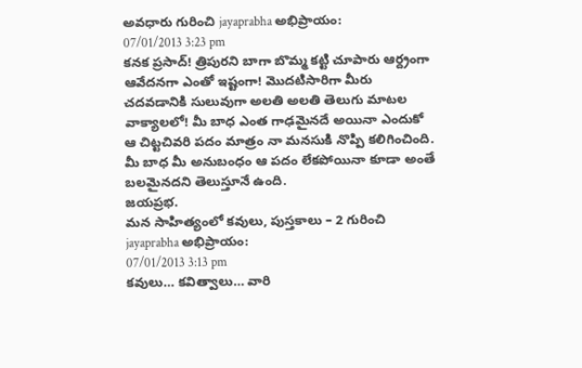అవధారు గురించి jayaprabha అభిప్రాయం:
07/01/2013 3:23 pm
కనక ప్రసాద్! త్రిపురని బాగా బొమ్మ కట్టి చూపారు ఆర్ద్రంగా ఆవేదనగా ఎంతో ఇష్టంగా! మొదటిసారిగా మీరు చదవడానికి సులువుగా అలతి అలతి తెలుగు మాటల వాక్యాలలో! మీ బాధ ఎంత గాఢమైనదే అయినా ఎందుకో ఆ చిట్టచివరి పదం మాత్రం నా మనసుకి నొప్పి కలిగించింది. మీ బాధ మీ అనుబంధం ఆ పదం లేకపోయినా కూడా అంతే బలమైనదని తెలుస్తూనే ఉంది.
జయప్రభ.
మన సాహిత్యంలో కవులు, పుస్తకాలు – 2 గురించి jayaprabha అభిప్రాయం:
07/01/2013 3:13 pm
కవులు… కవిత్వాలు… వారి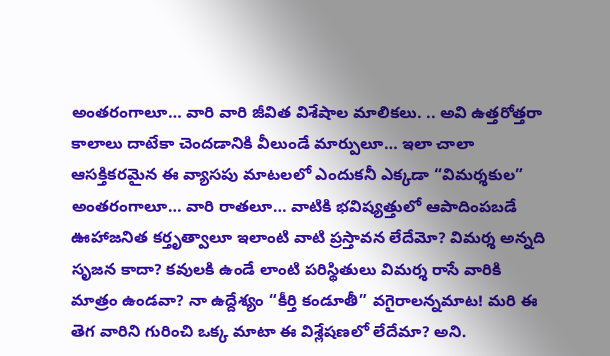అంతరంగాలూ… వారి వారి జీవిత విశేషాల మాలికలు. .. అవి ఉత్తరోత్తరా కాలాలు దాటేకా చెందడానికి వీలుండే మార్పులూ… ఇలా చాలా ఆసక్తికరమైన ఈ వ్యాసపు మాటలలో ఎందుకనీ ఎక్కడా “విమర్శకుల” అంతరంగాలూ… వారి రాతలూ… వాటికి భవిష్యత్తులో ఆపాదింపబడే ఊహాజనిత కర్తృత్వాలూ ఇలాంటి వాటి ప్రస్తావన లేదేమో? విమర్శ అన్నది సృజన కాదా? కవులకి ఉండే లాంటి పరిస్థితులు విమర్శ రాసే వారికి మాత్రం ఉండవా? నా ఉద్దేశ్యం “కీర్తి కండూతీ” వగైరాలన్నమాట! మరి ఈ తెగ వారిని గురించి ఒక్క మాటా ఈ విశ్లేషణలో లేదేమా? అని.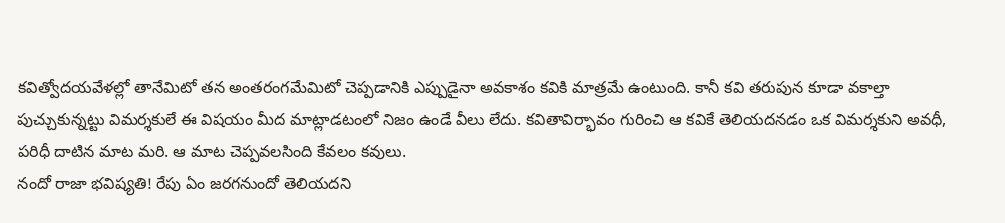కవిత్వోదయవేళల్లో తానేమిటో తన అంతరంగమేమిటో చెప్పడానికి ఎప్పుడైనా అవకాశం కవికి మాత్రమే ఉంటుంది. కానీ కవి తరుపున కూడా వకాల్తా పుచ్చుకున్నట్టు విమర్శకులే ఈ విషయం మీద మాట్లాడటంలో నిజం ఉండే వీలు లేదు. కవితావిర్భావం గురించి ఆ కవికే తెలియదనడం ఒక విమర్శకుని అవధీ, పరిధీ దాటిన మాట మరి. ఆ మాట చెప్పవలసింది కేవలం కవులు.
నందో రాజా భవిష్యతి! రేపు ఏం జరగనుందో తెలియదని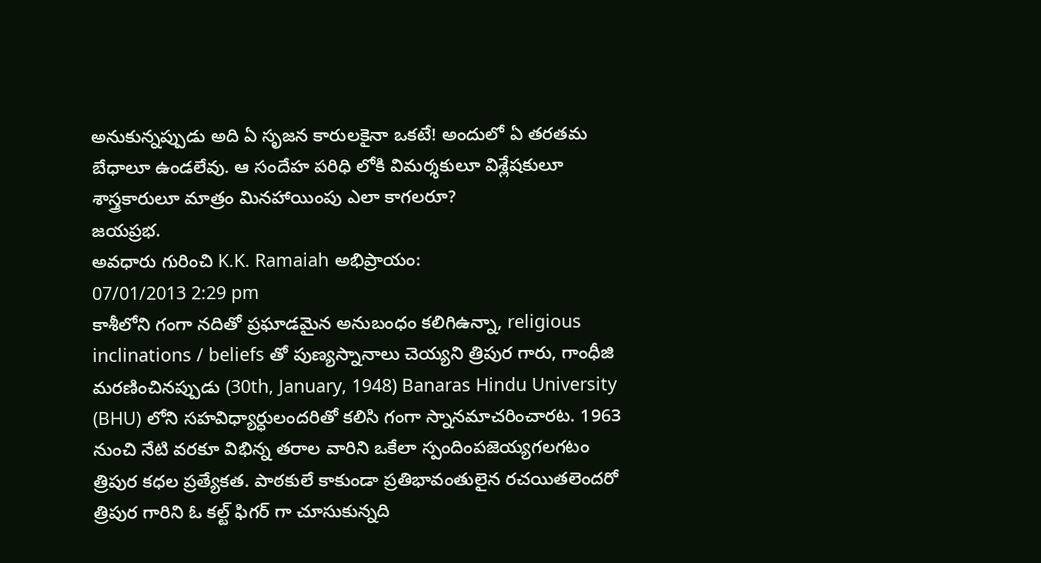అనుకున్నప్పుడు అది ఏ సృజన కారులకైనా ఒకటే! అందులో ఏ తరతమ బేధాలూ ఉండలేవు. ఆ సందేహ పరిధి లోకి విమర్శకులూ విశ్లేషకులూ శాస్త్రకారులూ మాత్రం మినహాయింపు ఎలా కాగలరూ?
జయప్రభ.
అవధారు గురించి K.K. Ramaiah అభిప్రాయం:
07/01/2013 2:29 pm
కాశీలోని గంగా నదితో ప్రఘాడమైన అనుబంధం కలిగిఉన్నా, religious inclinations / beliefs తో పుణ్యస్నానాలు చెయ్యని త్రిపుర గారు, గాంధీజి మరణించినప్పుడు (30th, January, 1948) Banaras Hindu University (BHU) లోని సహవిధ్యార్ధులందరితో కలిసి గంగా స్నానమాచరించారట. 1963 నుంచి నేటి వరకూ విభిన్న తరాల వారిని ఒకేలా స్పందింపజెయ్యగలగటం త్రిపుర కధల ప్రత్యేకత. పాఠకులే కాకుండా ప్రతిభావంతులైన రచయితలెందరో త్రిపుర గారిని ఓ కల్ట్ ఫిగర్ గా చూసుకున్నది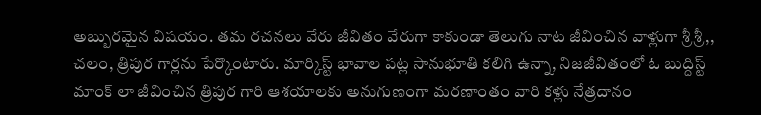అబ్బురమైన విషయం. తమ రచనలు వేరు జీవితం వేరుగా కాకుండా తెలుగు నాట జీవించిన వాళ్లుగా శ్రీ శ్రీ,, చలం, త్రిపుర గార్లను పేర్కొంటారు. మార్కిస్ట్ భావాల పట్ల సానుభూతి కలిగి ఉన్నా, నిజజీవితంలో ఓ బుద్దిస్ట్ మాంక్ లా జీవించిన త్రిపుర గారి ఆశయాలకు అనుగుణంగా మరణాంతం వారి కళ్లు నేత్రదానం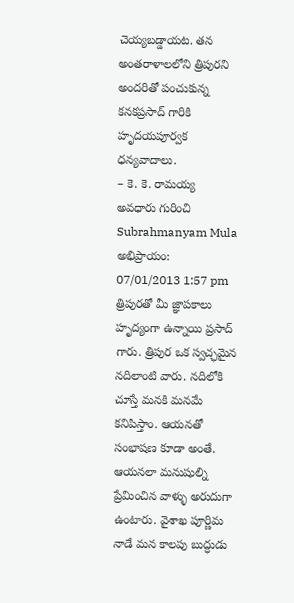చెయ్యబడ్డాయట. తన అంతరాళాలలోని త్రిపురని అందరితో పంచుకున్న కనకప్రసాద్ గారికి హృదయపూర్వక ధన్యవాదాలు.
– కె. కె. రామయ్య
అవధారు గురించి Subrahmanyam Mula అభిప్రాయం:
07/01/2013 1:57 pm
త్రిపురతో మీ జ్ఞాపకాలు హృద్యంగా ఉన్నాయి ప్రసాద్ గారు. త్రిపుర ఒక స్వచ్ఛమైన నదిలాంటి వారు. నదిలోకి చూస్తే మనకి మనమే కనిపిస్తాం. ఆయనతో సంభాషణ కూడా అంతే. ఆయనలా మనుషుల్ని ప్రేమించిన వాళ్ళు అరుదుగా ఉంటారు. వైశాఖ పూర్ణిమ నాడే మన కాలపు బుద్ధుడు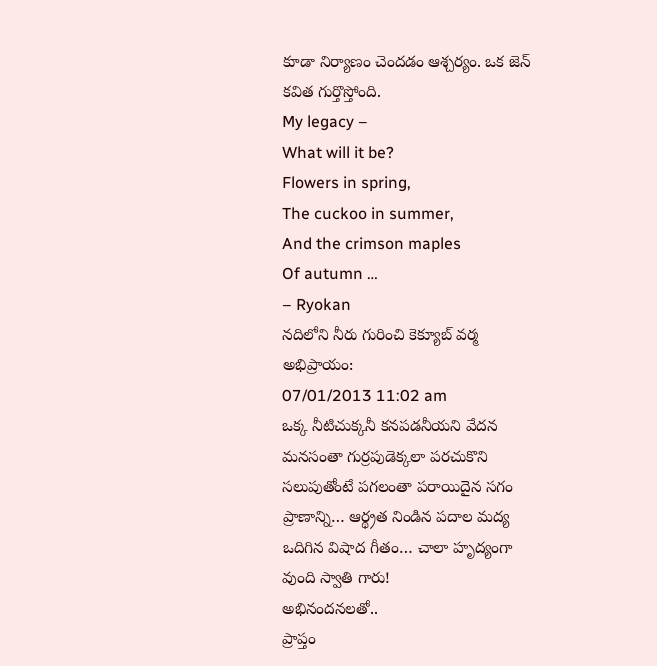కూడా నిర్యాణం చెందడం ఆశ్చర్యం. ఒక జెన్ కవిత గుర్తొస్తోంది.
My legacy –
What will it be?
Flowers in spring,
The cuckoo in summer,
And the crimson maples
Of autumn …
– Ryokan
నదిలోని నీరు గురించి కెక్యూబ్ వర్మ అభిప్రాయం:
07/01/2013 11:02 am
ఒక్క నీటిచుక్కనీ కనపడనీయని వేదన మనసంతా గుర్రపుడెక్కలా పరచుకొని సలుపుతోంటే పగలంతా పరాయిదైన సగం ప్రాణాన్ని… ఆర్థ్రత నిండిన పదాల మద్య ఒదిగిన విషాద గీతం… చాలా హృద్యంగా వుంది స్వాతి గారు!
అభినందనలతో..
ప్రాప్తం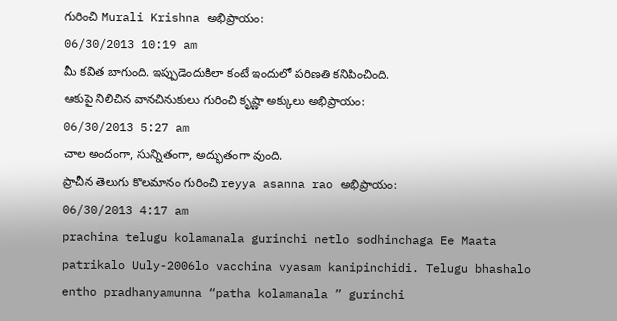గురించి Murali Krishna అభిప్రాయం:
06/30/2013 10:19 am
మీ కవిత బాగుంది. ఇప్పుడెందుకిలా కంటే ఇందులో పరిణతి కనిపించింది.
ఆకుపై నిలిచిన వానచినుకులు గురించి కృష్ణా అక్కులు అభిప్రాయం:
06/30/2013 5:27 am
చాల అందంగా, సున్నితంగా, అద్భుతంగా వుంది.
ప్రాచీన తెలుగు కొలమానం గురించి reyya asanna rao అభిప్రాయం:
06/30/2013 4:17 am
prachina telugu kolamanala gurinchi netlo sodhinchaga Ee Maata patrikalo Uuly-2006lo vacchina vyasam kanipinchidi. Telugu bhashalo entho pradhanyamunna “patha kolamanala ” gurinchi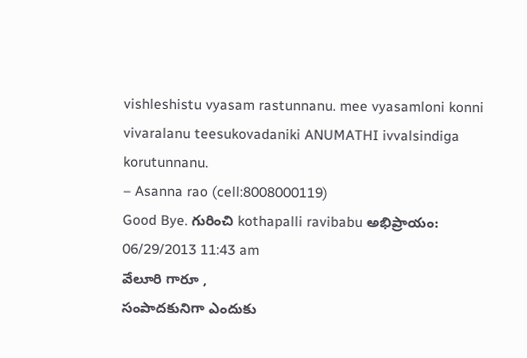vishleshistu vyasam rastunnanu. mee vyasamloni konni vivaralanu teesukovadaniki ANUMATHI ivvalsindiga korutunnanu.
– Asanna rao (cell:8008000119)
Good Bye. గురించి kothapalli ravibabu అభిప్రాయం:
06/29/2013 11:43 am
వేలూరి గారూ ,
సంపాదకునిగా ఎందుకు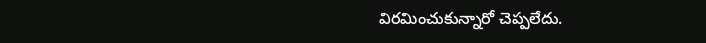విరమించుకున్నారో చెప్పలేదు.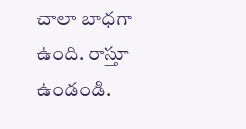చాలా బాధగా ఉంది. రాస్తూ ఉండండి.